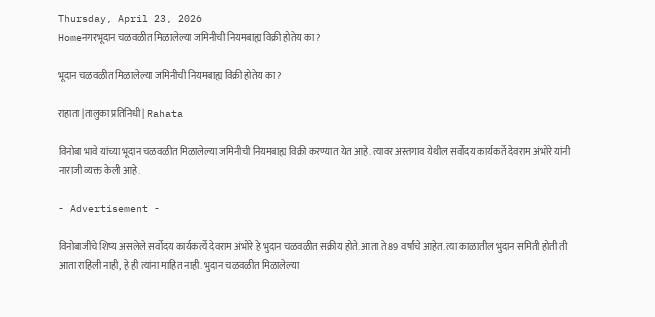Thursday, April 23, 2026
Homeनगरभूदान चळवळीत मिळालेल्या जमिनीची नियमबाह्य विक्री होतेय का ?

भूदान चळवळीत मिळालेल्या जमिनीची नियमबाह्य विक्री होतेय का ?

राहाता |तालुका प्रतिनिधी| Rahata

विनोबा भावे यांच्या भूदान चळवळीत मिळालेल्या जमिनीची नियमबाह्य विक्री करण्यात येत आहे. त्यावर अस्तगाव येथील सर्वोदय कार्यकर्ते देवराम अंभोरे यांनी नाराजी व्यक्त केली आहे.

- Advertisement -

विनोबाजींचे शिष्य असलेले सर्वोदय कार्यकर्त्ये देवराम अंभोरे हे भुदान चळवळीत सक्रीय होते. आता ते 89 वर्षांचे आहेत. त्या काळातील भुदान समिती होती ती आता राहिली नाही, हे ही त्यांना माहित नाही. भुदान चळवळीत मिळालेल्या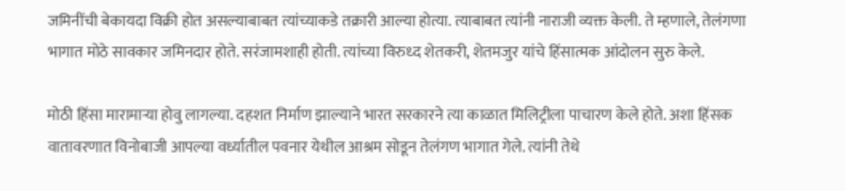जमिनींची बेकायदा विक्री होत असल्याबाबत त्यांच्याकडे तक्रारी आल्या होत्या. त्याबाबत त्यांनी नाराजी व्यक्त केली. ते म्हणाले, तेलंगणा भागात मोठे सावकार जमिनदार होते. सरंजामशाही होती. त्यांच्या विरुध्द शेतकरी, शेतमजुर यांचे हिंसात्मक आंदोलन सुरु केले.

मोठी हिंसा मारामार्‍या होवु लागल्या. दहशत निर्माण झाल्याने भारत सरकारने त्या काळात मिलिट्रीला पाचारण केले होते. अशा हिंसक वातावरणात विनोबाजी आपल्या वर्ध्यातील पवनार येथील आश्रम सोडून तेलंगण भागात गेले. त्यांनी तेथे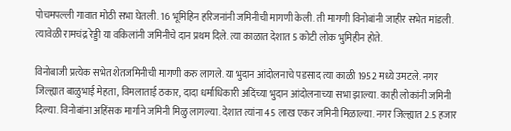पोचमपल्ली गावात मोठी सभा घेतली. 16 भूमिहिन हरिजनांनी जमिनीची मागणी केली. ती मागणी विनोबांनी जाहीर सभेत मांडली. त्यावेळी रामचंद्र रेड्डी या वकिलांनी जमिनीचे दान प्रथम दिले. त्या काळात देशात 5 कोटी लोक भुमिहीन होते.

विनोबाजी प्रत्येक सभेत शेतजमिनीची मागणी करु लागले. या भुदान आंदोलनाचे पडसाद त्या काळी 1952 मध्ये उमटले. नगर जिल्ह्यात बाळुभाई मेहता, विमलाताई ठकार, दादा धर्माधिकारी अदिंच्या भुदान आंदोलनाच्या सभा झाल्या. काही लोकांनी जमिनी दिल्या. विनोबांना अहिंसक मार्गाने जमिनी मिळु लागल्या. देशात त्यांना 45 लाख एकर जमिनी मिळाल्या. नगर जिल्ह्यात 2.5 हजार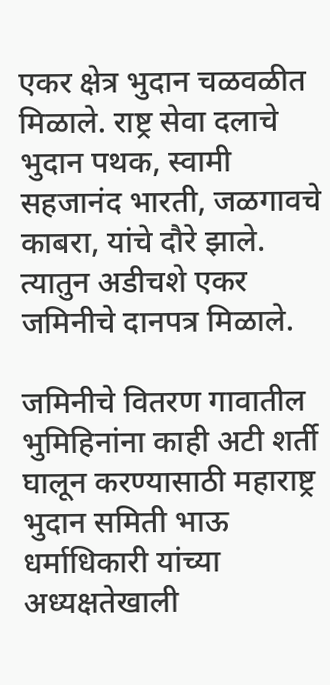एकर क्षेत्र भुदान चळवळीत मिळाले. राष्ट्र सेवा दलाचे भुदान पथक, स्वामी सहजानंद भारती, जळगावचे काबरा, यांचे दौरे झाले. त्यातुन अडीचशे एकर जमिनीचे दानपत्र मिळाले.

जमिनीचे वितरण गावातील भुमिहिनांना काही अटी शर्ती घालून करण्यासाठी महाराष्ट्र भुदान समिती भाऊ धर्माधिकारी यांच्या अध्यक्षतेखाली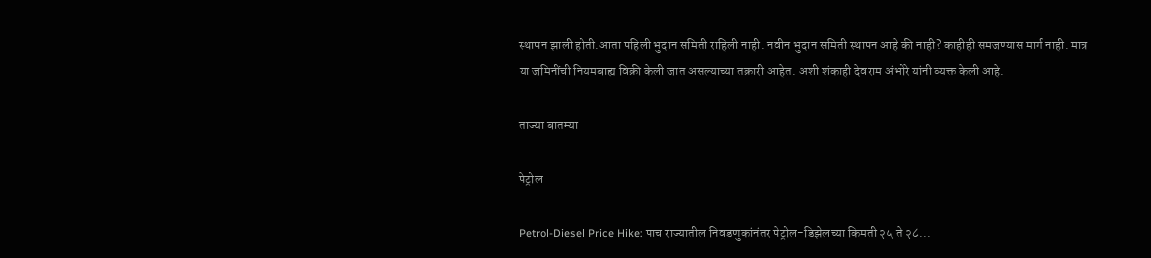स्थापन झाली होती.आता पहिली भुदान समिती राहिली नाही. नवीन भुदान समिती स्थापन आहे की नाही? काहीही समजण्यास मार्ग नाही. मात्र या जमिनींची नियमबाह्य विक्री केली जात असल्याच्या तक्रारी आहेत. अशी शंकाही देवराम अंभोरे यांनी व्यक्त केली आहे.

ताज्या बातम्या

पेट्रोल

Petrol-Diesel Price Hike: पाच राज्यातील निवडणुकांनंतर पेट्रोल-डिझेलच्या किमती २५ ते २८...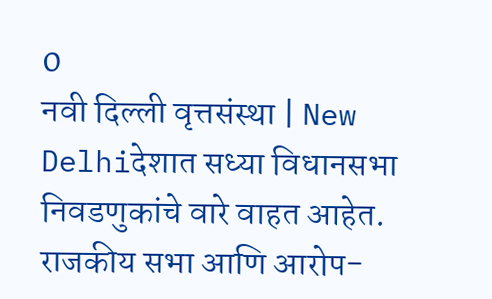0
नवी दिल्ली वृत्तसंस्था | New Delhiदेशात सध्या विधानसभा निवडणुकांचे वारे वाहत आहेत. राजकीय सभा आणि आरोप-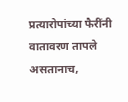प्रत्यारोपांच्या फैरींनी वातावरण तापले असतानाच,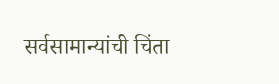सर्वसामान्यांची चिंता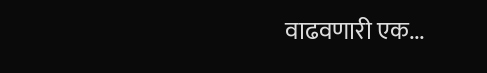वाढवणारी एक...